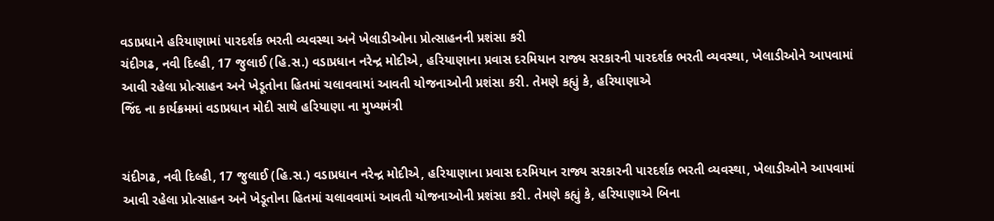વડાપ્રધાને હરિયાણામાં પારદર્શક ભરતી વ્યવસ્થા અને ખેલાડીઓના પ્રોત્સાહનની પ્રશંસા કરી
ચંદીગઢ, નવી દિલ્હી, 17 જુલાઈ (હિ.સ.) વડાપ્રધાન નરેન્દ્ર મોદીએ, હરિયાણાના પ્રવાસ દરમિયાન રાજ્ય સરકારની પારદર્શક ભરતી વ્યવસ્થા, ખેલાડીઓને આપવામાં આવી રહેલા પ્રોત્સાહન અને ખેડૂતોના હિતમાં ચલાવવામાં આવતી યોજનાઓની પ્રશંસા કરી. તેમણે કહ્યું કે, હરિયાણાએ
જિંદ ના કાર્યક્રમમાં વડાપ્રધાન મોદી સાથે હરિયાણા ના મુખ્યમંત્રી


ચંદીગઢ, નવી દિલ્હી, 17 જુલાઈ (હિ.સ.) વડાપ્રધાન નરેન્દ્ર મોદીએ, હરિયાણાના પ્રવાસ દરમિયાન રાજ્ય સરકારની પારદર્શક ભરતી વ્યવસ્થા, ખેલાડીઓને આપવામાં આવી રહેલા પ્રોત્સાહન અને ખેડૂતોના હિતમાં ચલાવવામાં આવતી યોજનાઓની પ્રશંસા કરી. તેમણે કહ્યું કે, હરિયાણાએ બિના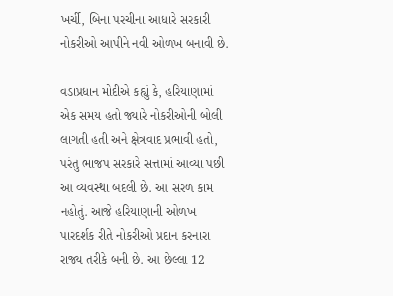ખર્ચી, બિના પરચીના આધારે સરકારી નોકરીઓ આપીને નવી ઓળખ બનાવી છે.

વડાપ્રધાન મોદીએ કહ્યું કે, હરિયાણામાં એક સમય હતો જ્યારે નોકરીઓની બોલી લાગતી હતી અને ક્ષેત્રવાદ પ્રભાવી હતો, પરંતુ ભાજપ સરકારે સત્તામાં આવ્યા પછી આ વ્યવસ્થા બદલી છે. આ સરળ કામ નહોતું. આજે હરિયાણાની ઓળખ પારદર્શક રીતે નોકરીઓ પ્રદાન કરનારા રાજ્ય તરીકે બની છે. આ છેલ્લા 12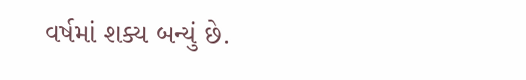વર્ષમાં શક્ય બન્યું છે.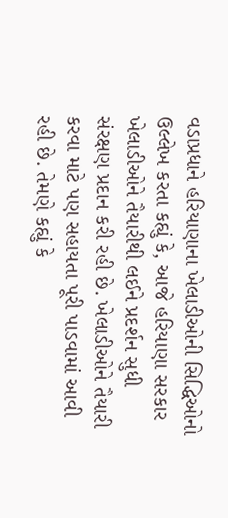વડાપ્રધાને હરિયાણાના ખેલાડીઓની સિદ્ધિઓનો ઉલ્લેખ કરતા કહ્યું કે, આજે હરિયાણા સરકાર ખેલાડીઓને તૈયારીથી લઈને પ્રદર્શન સુધી સંરક્ષણ પ્રદાન કરી રહી છે. ખેલાડીઓને તૈયારી કરવા માટે પણ સહાયતા પૂરી પાડવામાં આવી રહી છે. તેમણે કહ્યું કે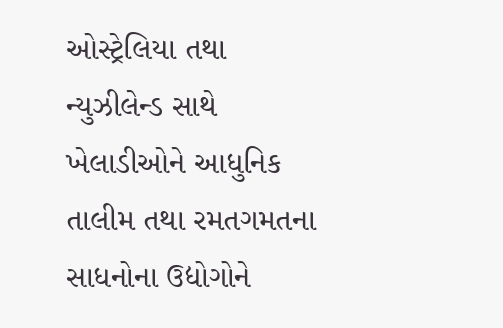ઓસ્ટ્રેલિયા તથા ન્યુઝીલેન્ડ સાથે ખેલાડીઓને આધુનિક તાલીમ તથા રમતગમતના સાધનોના ઉદ્યોગોને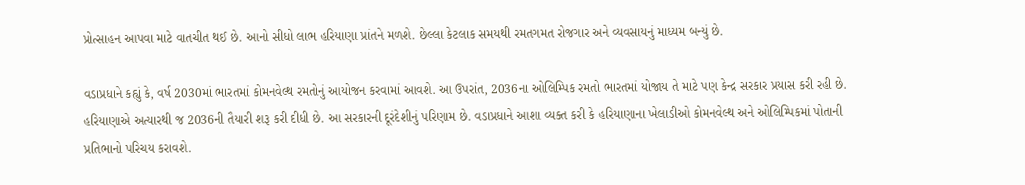પ્રોત્સાહન આપવા માટે વાતચીત થઈ છે. આનો સીધો લાભ હરિયાણા પ્રાંતને મળશે. છેલ્લા કેટલાક સમયથી રમતગમત રોજગાર અને વ્યવસાયનું માધ્યમ બન્યું છે.

વડાપ્રધાને કહ્યું કે, વર્ષ 2030માં ભારતમાં કોમનવેલ્થ રમતોનું આયોજન કરવામાં આવશે. આ ઉપરાંત, 2036ના ઓલિમ્પિક રમતો ભારતમાં યોજાય તે માટે પણ કેન્દ્ર સરકાર પ્રયાસ કરી રહી છે. હરિયાણાએ અત્યારથી જ 2036ની તૈયારી શરૂ કરી દીધી છે. આ સરકારની દૂરંદેશીનું પરિણામ છે. વડાપ્રધાને આશા વ્યક્ત કરી કે હરિયાણાના ખેલાડીઓ કોમનવેલ્થ અને ઓલિમ્પિકમાં પોતાની પ્રતિભાનો પરિચય કરાવશે.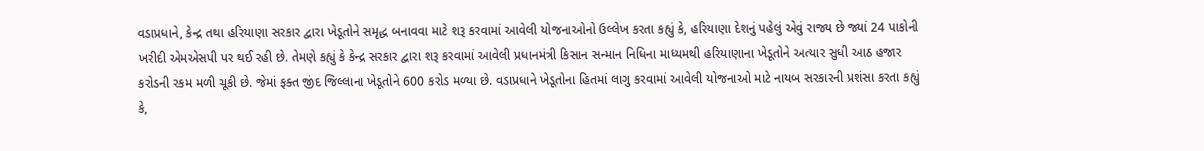વડાપ્રધાને, કેન્દ્ર તથા હરિયાણા સરકાર દ્વારા ખેડૂતોને સમૃદ્ધ બનાવવા માટે શરૂ કરવામાં આવેલી યોજનાઓનો ઉલ્લેખ કરતા કહ્યું કે, હરિયાણા દેશનું પહેલું એવું રાજ્ય છે જ્યાં 24 પાકોની ખરીદી એમએસપી પર થઈ રહી છે. તેમણે કહ્યું કે કેન્દ્ર સરકાર દ્વારા શરૂ કરવામાં આવેલી પ્રધાનમંત્રી કિસાન સન્માન નિધિના માધ્યમથી હરિયાણાના ખેડૂતોને અત્યાર સુધી આઠ હજાર કરોડની રકમ મળી ચૂકી છે. જેમાં ફક્ત જીંદ જિલ્લાના ખેડૂતોને 600 કરોડ મળ્યા છે. વડાપ્રધાને ખેડૂતોના હિતમાં લાગુ કરવામાં આવેલી યોજનાઓ માટે નાયબ સરકારની પ્રશંસા કરતા કહ્યું કે,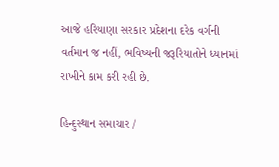આજે હરિયાણા સરકાર પ્રદેશના દરેક વર્ગની વર્તમાન જ નહીં, ભવિષ્યની જરૂરિયાતોને ધ્યાનમાં રાખીને કામ કરી રહી છે.

હિન્દુસ્થાન સમાચાર /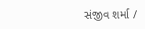સંજીવ શર્મા /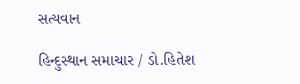સત્યવાન

હિન્દુસ્થાન સમાચાર / ડો.હિતેશ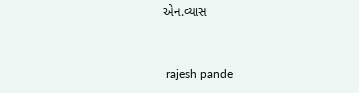એન.વ્યાસ


 rajesh pande